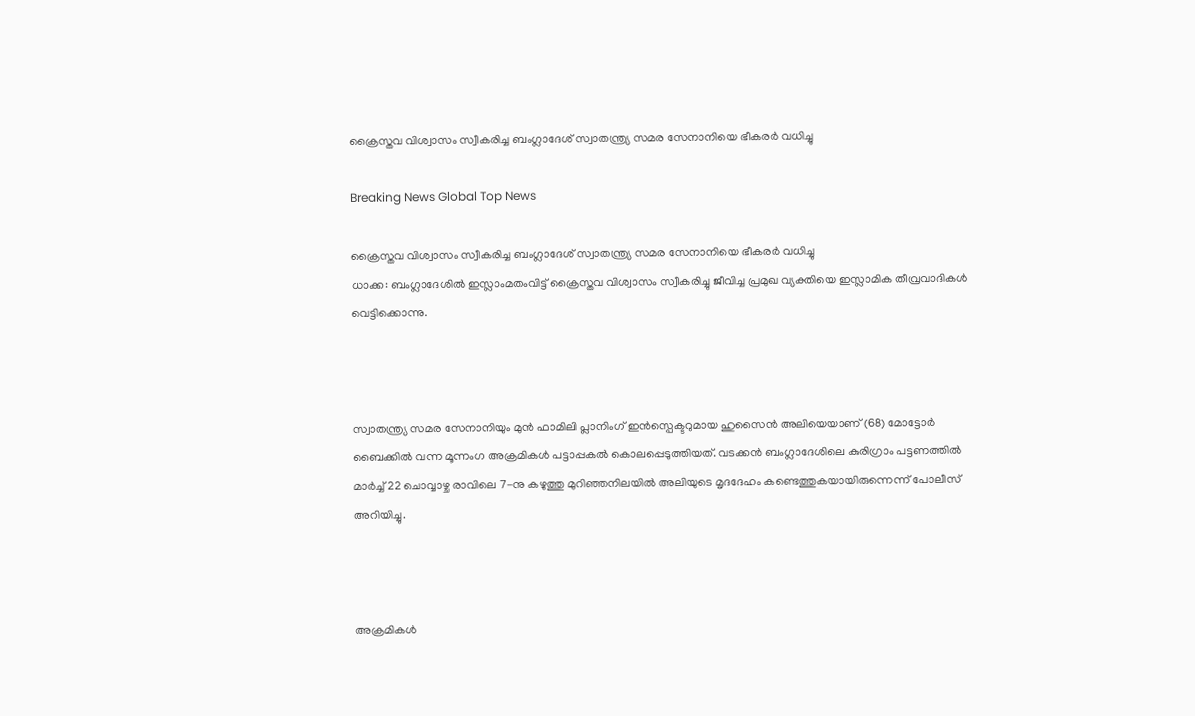ക്രൈസ്തവ വിശ്വാസം സ്വീകരിച്ച ബംഗ്ലാദേശ് സ്വാതന്ത്ര്യ സമര സേനാനിയെ ഭീകരര്‍ വധിച്ചു

Breaking News Global Top News

ക്രൈസ്തവ വിശ്വാസം സ്വീകരിച്ച ബംഗ്ലാദേശ് സ്വാതന്ത്ര്യ സമര സേനാനിയെ ഭീകരര്‍ വധിച്ചു
ധാക്ക: ബംഗ്ലാദേശില്‍ ഇസ്ലാംമതംവിട്ട് ക്രൈസ്തവ വിശ്വാസം സ്വീകരിച്ചു ജീവിച്ച പ്രമുഖ വ്യക്തിയെ ഇസ്ലാമിക തീവ്രവാദികള്‍ വെട്ടിക്കൊന്നു.



സ്വാതന്ത്ര്യ സമര സേനാനിയും മുന്‍ ഫാമിലി പ്ലാനിംഗ് ഇന്‍സ്പെക്ടറുമായ ഹുസൈന്‍ അലിയെയാണ് (68) മോട്ടോര്‍ ബൈക്കില്‍ വന്ന മൂന്നംഗ അക്രമികള്‍ പട്ടാപ്പകല്‍ കൊലപ്പെടുത്തിയത്. വടക്കന്‍ ബംഗ്ലാദേശിലെ കുരിഗ്രാം പട്ടണത്തില്‍ മാര്‍ച്ച് 22 ചൊവ്വാഴ്ച രാവിലെ 7-നു കഴുത്തു മുറിഞ്ഞനിലയില്‍ അലിയുടെ മൃദദേഹം കണ്ടെത്തുകയായിരുന്നെന്ന് പോലീസ് അറിയിച്ചു.



അക്രമികള്‍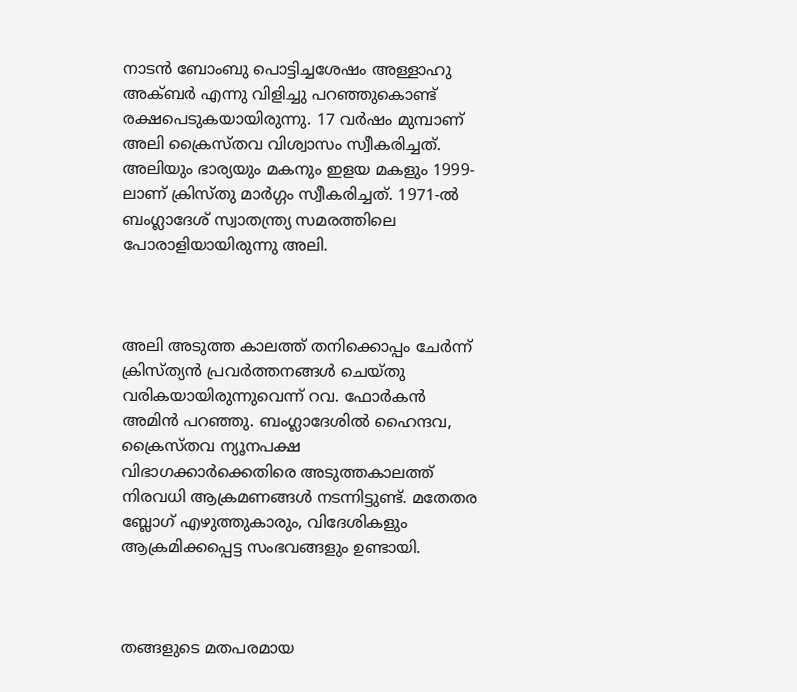നാടന്‍ ബോംബു പൊട്ടിച്ചശേഷം അള്ളാഹു അക്ബര്‍ എന്നു വിളിച്ചു പറഞ്ഞുകൊണ്ട് രക്ഷപെടുകയായിരുന്നു. 17 വര്‍ഷം മുമ്പാണ് അലി ക്രൈസ്തവ വിശ്വാസം സ്വീകരിച്ചത്. അലിയും ഭാര്യയും മകനും ഇളയ മകളും 1999-ലാണ് ക്രിസ്തു മാര്‍ഗ്ഗം സ്വീകരിച്ചത്. 1971-ല്‍ ബംഗ്ലാദേശ് സ്വാതന്ത്ര്യ സമരത്തിലെ പോരാളിയായിരുന്നു അലി.



അലി അടുത്ത കാലത്ത് തനിക്കൊപ്പം ചേര്‍ന്ന് ക്രിസ്ത്യന്‍ പ്രവര്‍ത്തനങ്ങള്‍ ചെയ്തു വരികയായിരുന്നുവെന്ന് റവ. ഫോര്‍കന്‍ അമിന്‍ പറഞ്ഞു. ബംഗ്ലാദേശില്‍ ഹൈന്ദവ, ക്രൈസ്തവ ന്യൂനപക്ഷ വിഭാഗക്കാര്‍ക്കെതിരെ അടുത്തകാലത്ത് നിരവധി ആക്രമണങ്ങള്‍ നടന്നിട്ടുണ്ട്. മതേതര ബ്ലോഗ് എഴുത്തുകാരും, വിദേശികളും ആക്രമിക്കപ്പെട്ട സംഭവങ്ങളും ഉണ്ടായി.



തങ്ങളുടെ മതപരമായ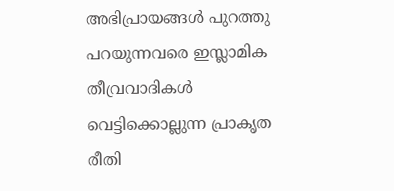അഭിപ്രായങ്ങള്‍ പുറത്തു പറയുന്നവരെ ഇസ്ലാമിക തീവ്രവാദികള്‍ വെട്ടിക്കൊല്ലുന്ന പ്രാകൃത രീതി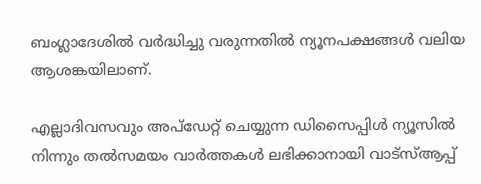ബംഗ്ലാദേശില്‍ വര്‍ദ്ധിച്ചു വരുന്നതില്‍ ന്യൂനപക്ഷങ്ങള്‍ വലിയ ആശങ്കയിലാണ്.

എല്ലാദിവസവും അപ്ഡേറ്റ് ചെയ്യുന്ന ഡിസൈപ്പിൾ ന്യൂസിൽ നിന്നും തൽസമയം വാർത്തകൾ ലഭിക്കാനായി വാട്സ്ആപ്പ്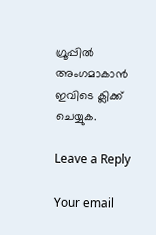ഗ്രൂപ്പിൽ അംഗമാകാൻ ഇവിടെ ക്ലിക്ക് ചെയ്യുക.

Leave a Reply

Your email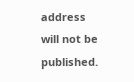address will not be published.